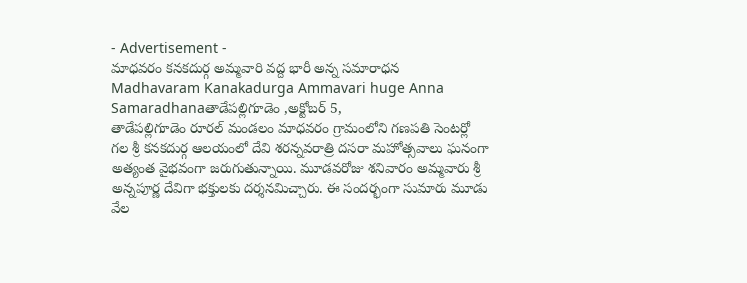- Advertisement -
మాధవరం కనకదుర్గ అమ్మవారి వద్ద భారీ అన్న సమారాధన
Madhavaram Kanakadurga Ammavari huge Anna Samaradhanaతాడేపల్లిగూడెం ,అక్టోబర్ 5,
తాడేపల్లిగూడెం రూరల్ మండలం మాధవరం గ్రామంలోని గణపతి సెంటర్లో గల శ్రీ కనకదుర్గ ఆలయంలో దేవి శరన్నవరాత్రి దసరా మహోత్సవాలు ఘనంగా అత్యంత వైభవంగా జరుగుతున్నాయి. మూడవరోజు శనివారం అమ్మవారు శ్రీ అన్నపూర్ణ దేవిగా భక్తులకు దర్శనమిచ్చారు. ఈ సందర్భంగా సుమారు మూడు వేల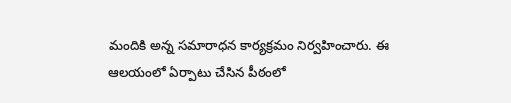మందికి అన్న సమారాధన కార్యక్రమం నిర్వహించారు. ఈ ఆలయంలో ఏర్పాటు చేసిన పీఠంలో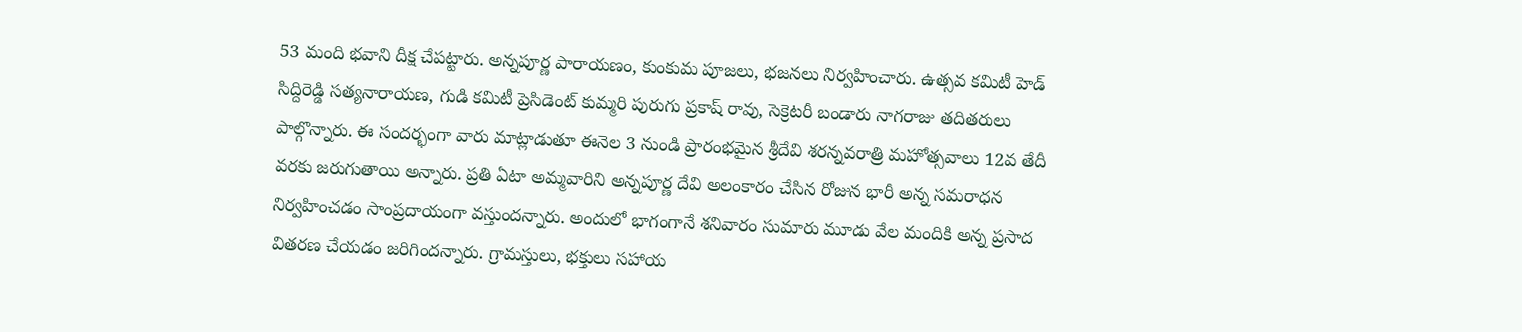53 మంది భవాని దీక్ష చేపట్టారు. అన్నపూర్ణ పారాయణం, కుంకుమ పూజలు, భజనలు నిర్వహించారు. ఉత్సవ కమిటీ హెడ్ సిద్దిరెడ్డి సత్యనారాయణ, గుడి కమిటీ ప్రెసిడెంట్ కుమ్మరి పురుగు ప్రకాష్ రావు, సెక్రెటరీ బండారు నాగరాజు తదితరులు పాల్గొన్నారు. ఈ సందర్భంగా వారు మాట్లాడుతూ ఈనెల 3 నుండి ప్రారంభమైన శ్రీదేవి శరన్నవరాత్రి మహోత్సవాలు 12వ తేదీ వరకు జరుగుతాయి అన్నారు. ప్రతి ఏటా అమ్మవారిని అన్నపూర్ణ దేవి అలంకారం చేసిన రోజున భారీ అన్న సమరాధన నిర్వహించడం సాంప్రదాయంగా వస్తుందన్నారు. అందులో భాగంగానే శనివారం సుమారు మూడు వేల మందికి అన్న ప్రసాద వితరణ చేయడం జరిగిందన్నారు. గ్రామస్తులు, భక్తులు సహాయ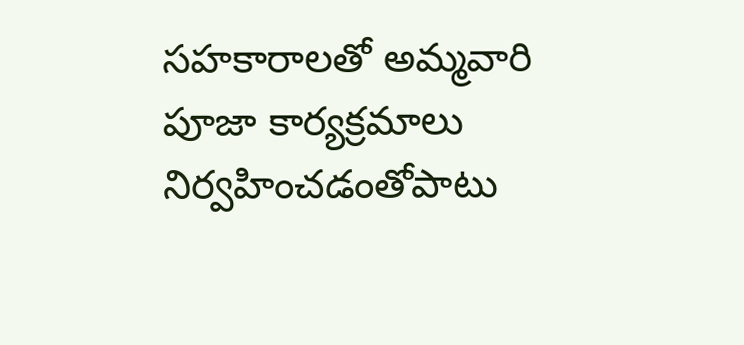సహకారాలతో అమ్మవారి పూజా కార్యక్రమాలు నిర్వహించడంతోపాటు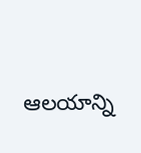ఆలయాన్ని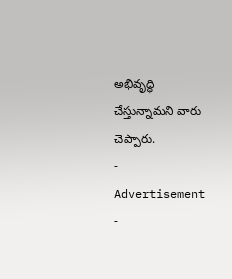అభివృద్ధి చేస్తున్నామని వారు చెప్పారు.
- Advertisement -